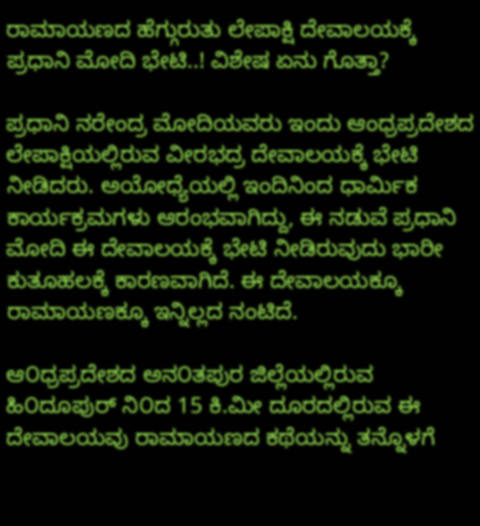ರಾಮಾಯಣದ ಹೆಗ್ಗುರುತು ಲೇಪಾಕ್ಷಿ ದೇವಾಲಯಕ್ಕೆ ಪ್ರಧಾನಿ ಮೋದಿ ಭೇಟಿ..! ವಿಶೇಷ ಏನು ಗೊತ್ತಾ?

ಪ್ರಧಾನಿ ನರೇಂದ್ರ ಮೋದಿಯವರು ಇಂದು ಆಂಧ್ರಪ್ರದೇಶದ ಲೇಪಾಕ್ಷಿಯಲ್ಲಿರುವ ವೀರಭದ್ರ ದೇವಾಲಯಕ್ಕೆ ಭೇಟಿ ನೀಡಿದರು. ಅಯೋಧ್ಯೆಯಲ್ಲಿ ಇಂದಿನಿಂದ ಧಾರ್ಮಿಕ ಕಾರ್ಯಕ್ರಮಗಳು ಆರಂಭವಾಗಿದ್ದು, ಈ ನಡುವೆ ಪ್ರಧಾನಿ ಮೋದಿ ಈ ದೇವಾಲಯಕ್ಕೆ ಭೇಟಿ ನೀಡಿರುವುದು ಭಾರೀ ಕುತೂಹಲಕ್ಕೆ ಕಾರಣವಾಗಿದೆ. ಈ ದೇವಾಲಯಕ್ಕೂ ರಾಮಾಯಣಕ್ಕೂ ಇನ್ನಿಲ್ಲದ ನಂಟಿದೆ.

ಆ೦ಧ್ರಪ್ರದೇಶದ ಅನ೦ತಪುರ ಜಿಲ್ಲೆಯಲ್ಲಿರುವ ಹಿ೦ದೂಪುರ್ ನಿ೦ದ 15 ಕಿ.ಮೀ ದೂರದಲ್ಲಿರುವ ಈ ದೇವಾಲಯವು ರಾಮಾಯಣದ ಕಥೆಯನ್ನು ತನ್ನೊಳಗೆ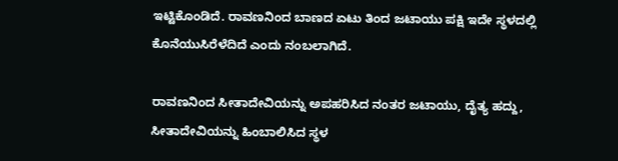ಇಟ್ಟಿಕೊಂಡಿದೆ. ರಾವಣನಿಂದ ಬಾಣದ ಏಟು ತಿಂದ ಜಟಾಯು ಪಕ್ಷಿ ಇದೇ ಸ್ಥಳದಲ್ಲಿ ಕೊನೆಯುಸಿರೆಳೆದಿದೆ ಎಂದು ನಂಬಲಾಗಿದೆ.

ರಾವಣನಿಂದ ಸೀತಾದೇವಿಯನ್ನು ಅಪಹರಿಸಿದ ನಂತರ ಜಟಾಯು, ದೈತ್ಯ ಹದ್ದು, ಸೀತಾದೇವಿಯನ್ನು ಹಿಂಬಾಲಿಸಿದ ಸ್ಥಳ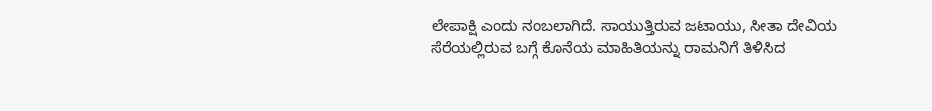ಲೇಪಾಕ್ಷಿ ಎಂದು ನಂಬಲಾಗಿದೆ. ಸಾಯುತ್ತಿರುವ ಜಟಾಯು, ಸೀತಾ ದೇವಿಯ ಸೆರೆಯಲ್ಲಿರುವ ಬಗ್ಗೆ ಕೊನೆಯ ಮಾಹಿತಿಯನ್ನು ರಾಮನಿಗೆ ತಿಳಿಸಿದ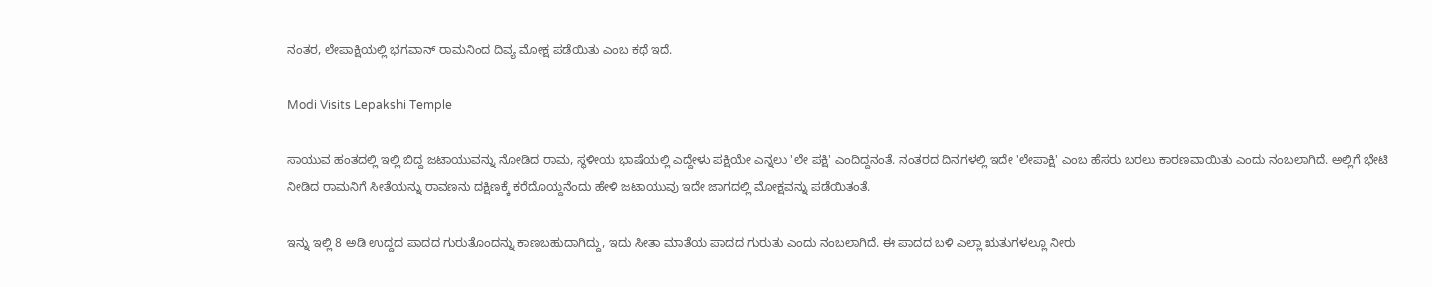ನಂತರ, ಲೇಪಾಕ್ಷಿಯಲ್ಲಿ ಭಗವಾನ್ ರಾಮನಿಂದ ದಿವ್ಯ ಮೋಕ್ಷ ಪಡೆಯಿತು ಎಂಬ ಕಥೆ ಇದೆ.

Modi Visits Lepakshi Temple

ಸಾಯುವ ಹಂತದಲ್ಲಿ ಇಲ್ಲಿ ಬಿದ್ದ ಜಟಾಯುವನ್ನು ನೋಡಿದ ರಾಮ, ಸ್ಥಳೀಯ ಭಾಷೆಯಲ್ಲಿ ಎದ್ದೇಳು ಪಕ್ಷಿಯೇ ಎನ್ನಲು 'ಲೇ ಪಕ್ಷಿ' ಎಂದಿದ್ದನಂತೆ. ನಂತರದ ದಿನಗಳಲ್ಲಿ ಇದೇ 'ಲೇಪಾಕ್ಷಿ' ಎಂಬ ಹೆಸರು ಬರಲು ಕಾರಣವಾಯಿತು ಎಂದು ನಂಬಲಾಗಿದೆ. ಅಲ್ಲಿಗೆ ಭೇಟಿ ನೀಡಿದ ರಾಮನಿಗೆ ಸೀತೆಯನ್ನು ರಾವಣನು ದಕ್ಷಿಣಕ್ಕೆ ಕರೆದೊಯ್ದನೆಂದು ಹೇಳಿ ಜಟಾಯುವು ಇದೇ ಜಾಗದಲ್ಲಿ ಮೋಕ್ಷವನ್ನು ಪಡೆಯಿತಂತೆ.

ಇನ್ನು ಇಲ್ಲಿ 8 ಅಡಿ ಉದ್ದದ ಪಾದದ ಗುರುತೊಂದನ್ನು ಕಾಣಬಹುದಾಗಿದ್ದು, ಇದು ಸೀತಾ ಮಾತೆಯ ಪಾದದ ಗುರುತು ಎಂದು ನಂಬಲಾಗಿದೆ. ಈ ಪಾದದ ಬಳಿ ಎಲ್ಲಾ ಋತುಗಳಲ್ಲೂ ನೀರು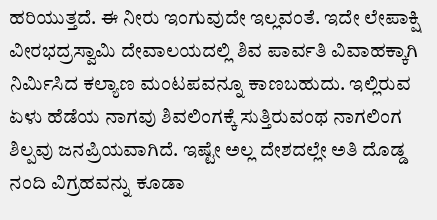ಹರಿಯುತ್ತದೆ. ಈ ನೀರು ಇಂಗುವುದೇ ಇಲ್ಲವಂತೆ. ಇದೇ ಲೇಪಾಕ್ಷಿ ವೀರಭದ್ರಸ್ವಾಮಿ ದೇವಾಲಯದಲ್ಲಿ ಶಿವ ಪಾರ್ವತಿ ವಿವಾಹಕ್ಕಾಗಿ ನಿರ್ಮಿಸಿದ ಕಲ್ಯಾಣ ಮಂಟಪವನ್ನೂ ಕಾಣಬಹುದು. ಇಲ್ಲಿರುವ ಏಳು ಹೆಡೆಯ ನಾಗವು ಶಿವಲಿಂಗಕ್ಕೆ ಸುತ್ತಿರುವಂಥ ನಾಗಲಿಂಗ ಶಿಲ್ಪವು ಜನಪ್ರಿಯವಾಗಿದೆ. ಇಷ್ಟೇ ಅಲ್ಲ ದೇಶದಲ್ಲೇ ಅತಿ ದೊಡ್ಡ ನಂದಿ ವಿಗ್ರಹವನ್ನು ಕೂಡಾ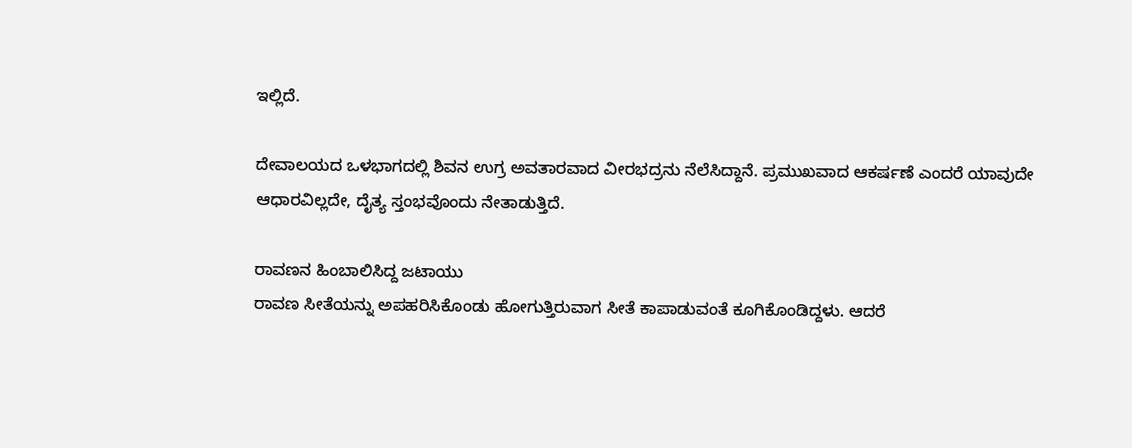ಇಲ್ಲಿದೆ.

ದೇವಾಲಯದ ಒಳಭಾಗದಲ್ಲಿ ಶಿವನ ಉಗ್ರ ಅವತಾರವಾದ ವೀರಭದ್ರನು ನೆಲೆಸಿದ್ದಾನೆ. ಪ್ರಮುಖವಾದ ಆಕರ್ಷಣೆ ಎಂದರೆ ಯಾವುದೇ ಆಧಾರವಿಲ್ಲದೇ, ದೈತ್ಯ ಸ್ತಂಭವೊಂದು ನೇತಾಡುತ್ತಿದೆ.

ರಾವಣನ ಹಿಂಬಾಲಿಸಿದ್ದ ಜಟಾಯು
ರಾವಣ ಸೀತೆಯನ್ನು ಅಪಹರಿಸಿಕೊಂಡು ಹೋಗುತ್ತಿರುವಾಗ ಸೀತೆ ಕಾಪಾಡುವಂತೆ ಕೂಗಿಕೊಂಡಿದ್ದಳು. ಆದರೆ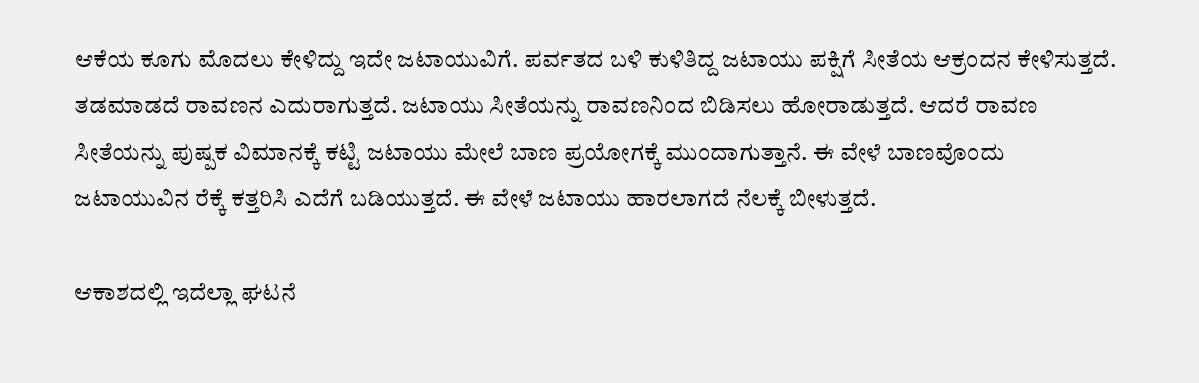ಆಕೆಯ ಕೂಗು ಮೊದಲು ಕೇಳಿದ್ದು ಇದೇ ಜಟಾಯುವಿಗೆ. ಪರ್ವತದ ಬಳಿ ಕುಳಿತಿದ್ದ ಜಟಾಯು ಪಕ್ಷಿಗೆ ಸೀತೆಯ ಆಕ್ರಂದನ ಕೇಳಿಸುತ್ತದೆ. ತಡಮಾಡದೆ ರಾವಣನ ಎದುರಾಗುತ್ತದೆ. ಜಟಾಯು ಸೀತೆಯನ್ನು ರಾವಣನಿಂದ ಬಿಡಿಸಲು ಹೋರಾಡುತ್ತದೆ. ಆದರೆ ರಾವಣ ಸೀತೆಯನ್ನು ಪುಷ್ಪಕ ವಿಮಾನಕ್ಕೆ ಕಟ್ಟಿ ಜಟಾಯು ಮೇಲೆ ಬಾಣ ಪ್ರಯೋಗಕ್ಕೆ ಮುಂದಾಗುತ್ತಾನೆ. ಈ ವೇಳೆ ಬಾಣವೊಂದು ಜಟಾಯುವಿನ ರೆಕ್ಕೆ ಕತ್ತರಿಸಿ ಎದೆಗೆ ಬಡಿಯುತ್ತದೆ. ಈ ವೇಳೆ ಜಟಾಯು ಹಾರಲಾಗದೆ ನೆಲಕ್ಕೆ ಬೀಳುತ್ತದೆ.

ಆಕಾಶದಲ್ಲಿ ಇದೆಲ್ಲಾ ಘಟನೆ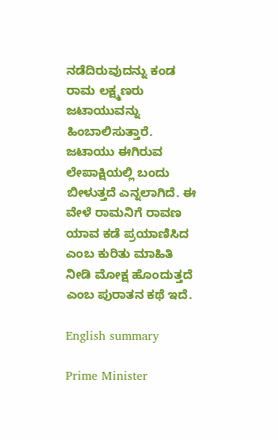ನಡೆದಿರುವುದನ್ನು ಕಂಡ ರಾಮ ಲಕ್ಷ್ಮಣರು ಜಟಾಯುವನ್ನು ಹಿಂಬಾಲಿಸುತ್ತಾರೆ. ಜಟಾಯು ಈಗಿರುವ ಲೇಪಾಕ್ಷಿಯಲ್ಲಿ ಬಂದು ಬೀಳುತ್ತದೆ ಎನ್ನಲಾಗಿದೆ. ಈ ವೇಳೆ ರಾಮನಿಗೆ ರಾವಣ ಯಾವ ಕಡೆ ಪ್ರಯಾಣಿಸಿದ ಎಂಬ ಕುರಿತು ಮಾಹಿತಿ ನೀಡಿ ಮೋಕ್ಷ ಹೊಂದುತ್ತದೆ ಎಂಬ ಪುರಾತನ ಕಥೆ ಇದೆ.

English summary

Prime Minister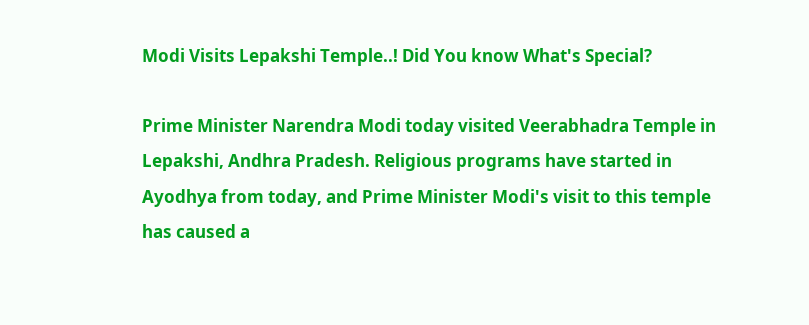Modi Visits Lepakshi Temple..! Did You know What's Special?

Prime Minister Narendra Modi today visited Veerabhadra Temple in Lepakshi, Andhra Pradesh. Religious programs have started in Ayodhya from today, and Prime Minister Modi's visit to this temple has caused a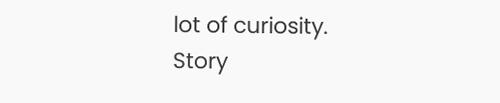lot of curiosity.
Story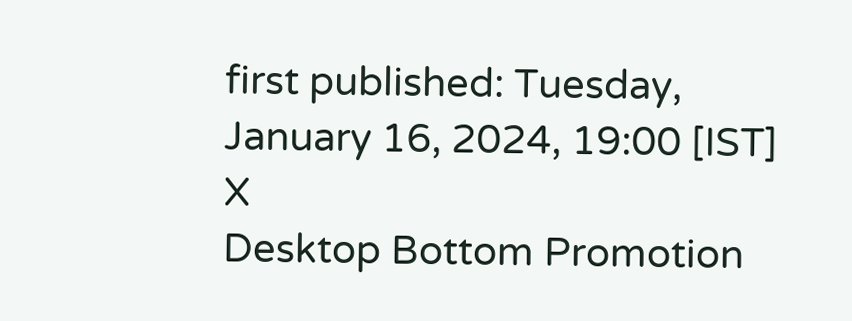first published: Tuesday, January 16, 2024, 19:00 [IST]
X
Desktop Bottom Promotion